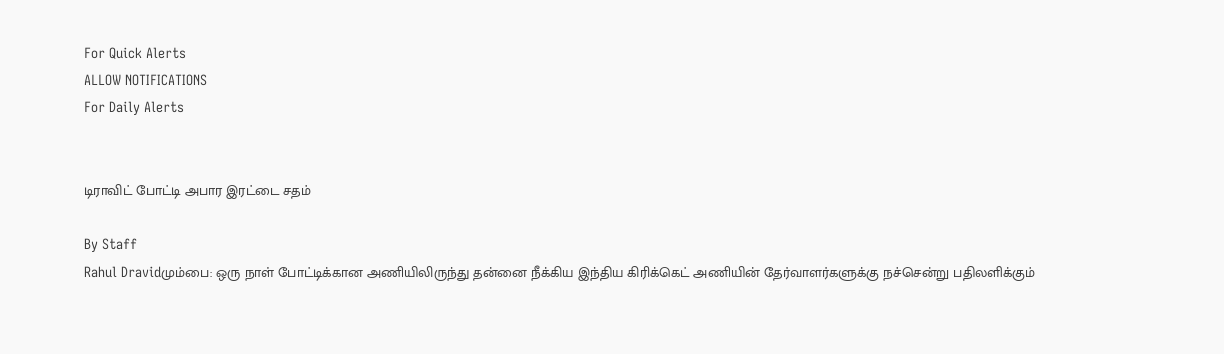For Quick Alerts
ALLOW NOTIFICATIONS
For Daily Alerts


டிராவிட் போட்டி அபார இரட்டை சதம்

By Staff
Rahul Dravidமும்பை: ஒரு நாள் போட்டிக்கான அணியிலிருந்து தன்னை நீக்கிய இந்திய கிரிக்கெட் அணியின் தேர்வாளர்களுக்கு நச்சென்று பதிலளிக்கும்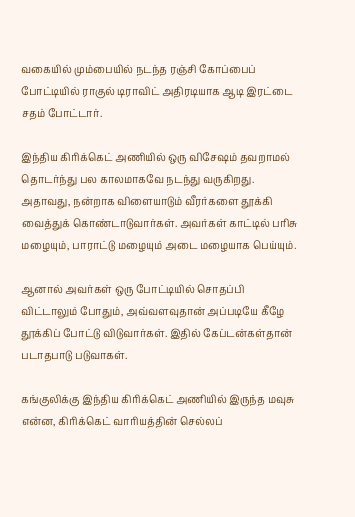வகையில் மும்பையில் நடந்த ரஞ்சி கோப்பைப் போட்டியில் ராகுல் டிராவிட் அதிரடியாக ஆடி இரட்டை சதம் போட்டார்.

இந்திய கிரிக்கெட் அணியில் ஒரு விசேஷம் தவறாமல் தொடர்ந்து பல காலமாகவே நடந்து வருகிறது. அதாவது, நன்றாக விளையாடும் வீரர்களை தூக்கி வைத்துக் கொண்டாடுவார்கள். அவர்கள் காட்டில் பரிசு மழையும், பாராட்டு மழையும் அடை மழையாக பெய்யும்.

ஆனால் அவர்கள் ஒரு போட்டியில் சொதப்பி விட்டாலும் போதும், அவ்வளவுதான் அப்படியே கீழே தூக்கிப் போட்டு விடுவார்கள். இதில் கேப்டன்கள்தான் படாதபாடு படுவாகள்.

கங்குலிக்கு இந்திய கிரிக்கெட் அணியில் இருந்த மவுசு என்ன, கிரிக்கெட் வாரியத்தின் செல்லப்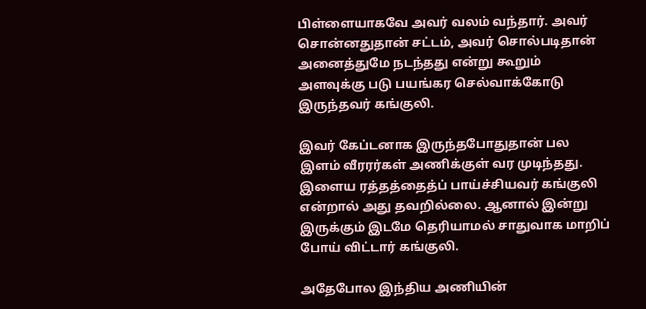பிள்ளையாகவே அவர் வலம் வந்தார். அவர் சொன்னதுதான் சட்டம், அவர் சொல்படிதான் அனைத்துமே நடந்தது என்று கூறும் அளவுக்கு படு பயங்கர செல்வாக்கோடு இருந்தவர் கங்குலி.

இவர் கேப்டனாக இருந்தபோதுதான் பல இளம் வீரரர்கள் அணிக்குள் வர முடிந்தது. இளைய ரத்தத்தைத்ப் பாய்ச்சியவர் கங்குலி என்றால் அது தவறில்லை. ஆனால் இன்று இருக்கும் இடமே தெரியாமல் சாதுவாக மாறிப் போய் விட்டார் கங்குலி.

அதேபோல இந்திய அணியின்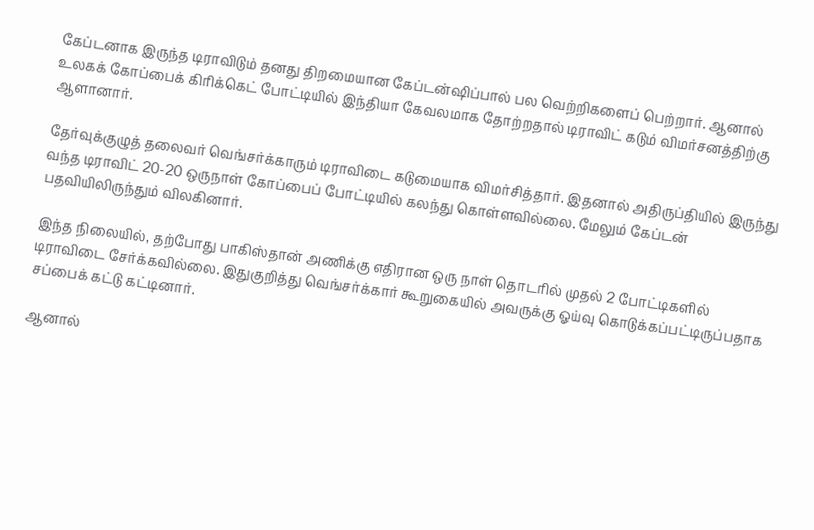கேப்டனாக இருந்த டிராவிடும் தனது திறமையான கேப்டன்ஷிப்பால் பல வெற்றிகளைப் பெற்றார். ஆனால் உலகக் கோப்பைக் கிரிக்கெட் போட்டியில் இந்தியா கேவலமாக தோற்றதால் டிராவிட் கடும் விமர்சனத்திற்கு ஆளானார்.

தேர்வுக்குழுத் தலைவர் வெங்சர்க்காரும் டிராவிடை கடுமையாக விமர்சித்தார். இதனால் அதிருப்தியில் இருந்து வந்த டிராவிட் 20-20 ஒருநாள் கோப்பைப் போட்டியில் கலந்து கொள்ளவில்லை. மேலும் கேப்டன் பதவியிலிருந்தும் விலகினார்.

இந்த நிலையில், தற்போது பாகிஸ்தான் அணிக்கு எதிரான ஒரு நாள் தொடரில் முதல் 2 போட்டிகளில் டிராவிடை சேர்க்கவில்லை. இதுகுறித்து வெங்சர்க்கார் கூறுகையில் அவருக்கு ஓய்வு கொடுக்கப்பட்டிருப்பதாக சப்பைக் கட்டு கட்டினார்.

ஆனால்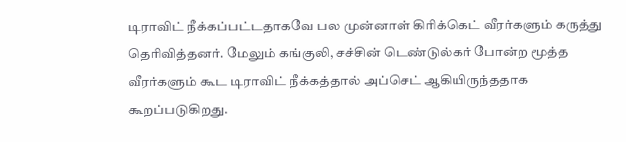டிராவிட் நீக்கப்பட்டதாகவே பல முன்னாள் கிரிக்கெட் வீரர்களும் கருத்து தெரிவித்தனர். மேலும் கங்குலி, சச்சின் டெண்டுல்கர் போன்ற மூத்த வீரர்களும் கூட டிராவிட் நீக்கத்தால் அப்செட் ஆகியிருந்ததாக கூறப்படுகிறது.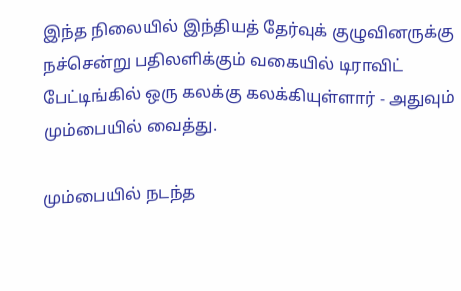இந்த நிலையில் இந்தியத் தேர்வுக் குழுவினருக்கு நச்சென்று பதிலளிக்கும் வகையில் டிராவிட் பேட்டிங்கில் ஒரு கலக்கு கலக்கியுள்ளார் - அதுவும் மும்பையில் வைத்து.

மும்பையில் நடந்த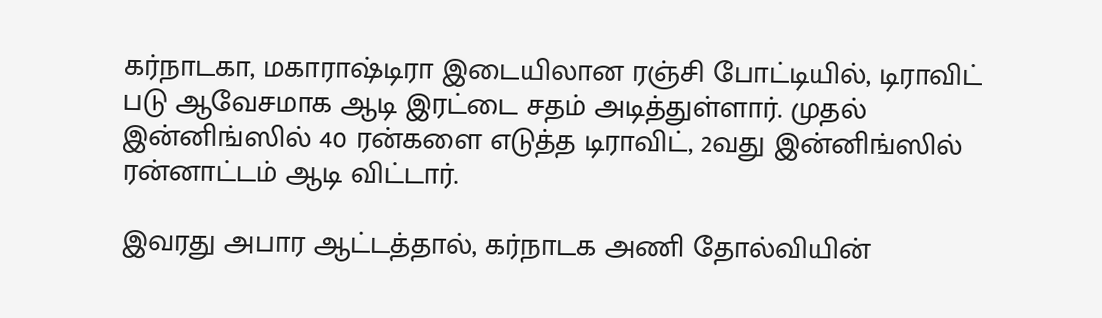கர்நாடகா, மகாராஷ்டிரா இடையிலான ரஞ்சி போட்டியில், டிராவிட் படு ஆவேசமாக ஆடி இரட்டை சதம் அடித்துள்ளார். முதல் இன்னிங்ஸில் 40 ரன்களை எடுத்த டிராவிட், 2வது இன்னிங்ஸில் ரன்னாட்டம் ஆடி விட்டார்.

இவரது அபார ஆட்டத்தால், கர்நாடக அணி தோல்வியின்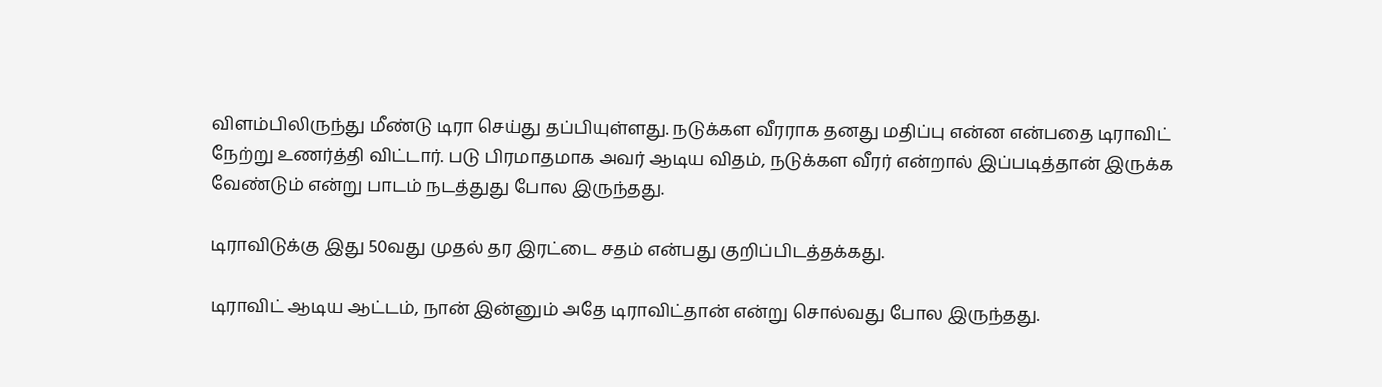விளம்பிலிருந்து மீண்டு டிரா செய்து தப்பியுள்ளது. நடுக்கள வீரராக தனது மதிப்பு என்ன என்பதை டிராவிட் நேற்று உணர்த்தி விட்டார். படு பிரமாதமாக அவர் ஆடிய விதம், நடுக்கள வீரர் என்றால் இப்படித்தான் இருக்க வேண்டும் என்று பாடம் நடத்துது போல இருந்தது.

டிராவிடுக்கு இது 50வது முதல் தர இரட்டை சதம் என்பது குறிப்பிடத்தக்கது.

டிராவிட் ஆடிய ஆட்டம், நான் இன்னும் அதே டிராவிட்தான் என்று சொல்வது போல இருந்தது.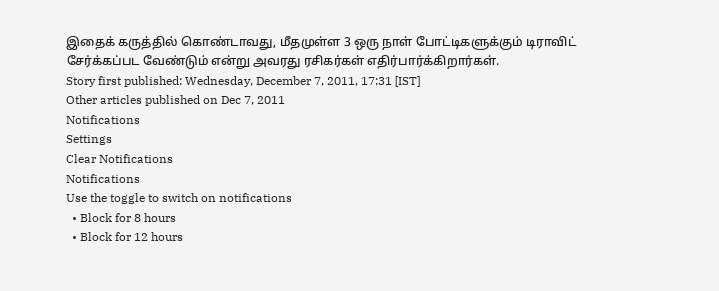இதைக் கருத்தில் கொண்டாவது, மீதமுள்ள 3 ஒரு நாள் போட்டிகளுக்கும் டிராவிட் சேர்க்கப்பட வேண்டும் என்று அவரது ரசிகர்கள் எதிர்பார்க்கிறார்கள்.
Story first published: Wednesday, December 7, 2011, 17:31 [IST]
Other articles published on Dec 7, 2011
Notifications
Settings
Clear Notifications
Notifications
Use the toggle to switch on notifications
  • Block for 8 hours
  • Block for 12 hours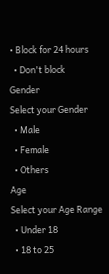• Block for 24 hours
  • Don't block
Gender
Select your Gender
  • Male
  • Female
  • Others
Age
Select your Age Range
  • Under 18
  • 18 to 25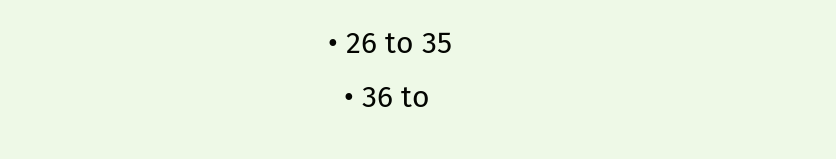• 26 to 35
  • 36 to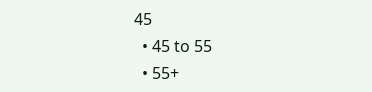45
  • 45 to 55
  • 55+